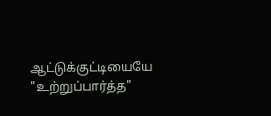ஆட்டுக்குட்டியையே "உற்றுப்பார்த்த"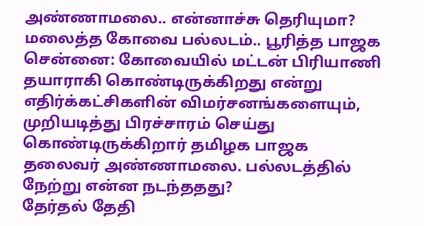அண்ணாமலை.. என்னாச்சு தெரியுமா? மலைத்த கோவை பல்லடம்.. பூரித்த பாஜக
சென்னை: கோவையில் மட்டன் பிரியாணி தயாராகி கொண்டிருக்கிறது என்று எதிர்க்கட்சிகளின் விமர்சனங்களையும், முறியடித்து பிரச்சாரம் செய்து கொண்டிருக்கிறார் தமிழக பாஜக தலைவர் அண்ணாமலை. பல்லடத்தில் நேற்று என்ன நடந்ததது?
தேர்தல் தேதி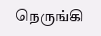நெருங்கி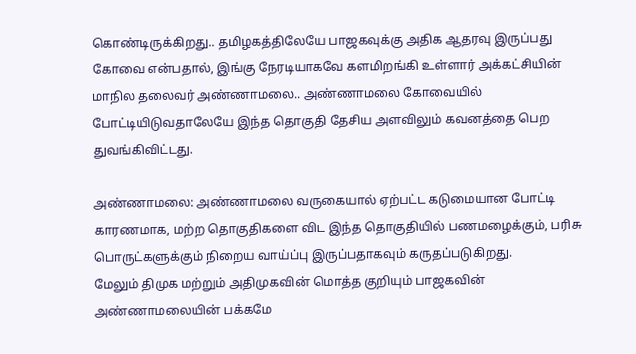கொண்டிருக்கிறது.. தமிழகத்திலேயே பாஜகவுக்கு அதிக ஆதரவு இருப்பது கோவை என்பதால், இங்கு நேரடியாகவே களமிறங்கி உள்ளார் அக்கட்சியின் மாநில தலைவர் அண்ணாமலை.. அண்ணாமலை கோவையில் போட்டியிடுவதாலேயே இந்த தொகுதி தேசிய அளவிலும் கவனத்தை பெற துவங்கிவிட்டது.

அண்ணாமலை: அண்ணாமலை வருகையால் ஏற்பட்ட கடுமையான போட்டி காரணமாக, மற்ற தொகுதிகளை விட இந்த தொகுதியில் பணமழைக்கும், பரிசு பொருட்களுக்கும் நிறைய வாய்ப்பு இருப்பதாகவும் கருதப்படுகிறது.
மேலும் திமுக மற்றும் அதிமுகவின் மொத்த குறியும் பாஜகவின் அண்ணாமலையின் பக்கமே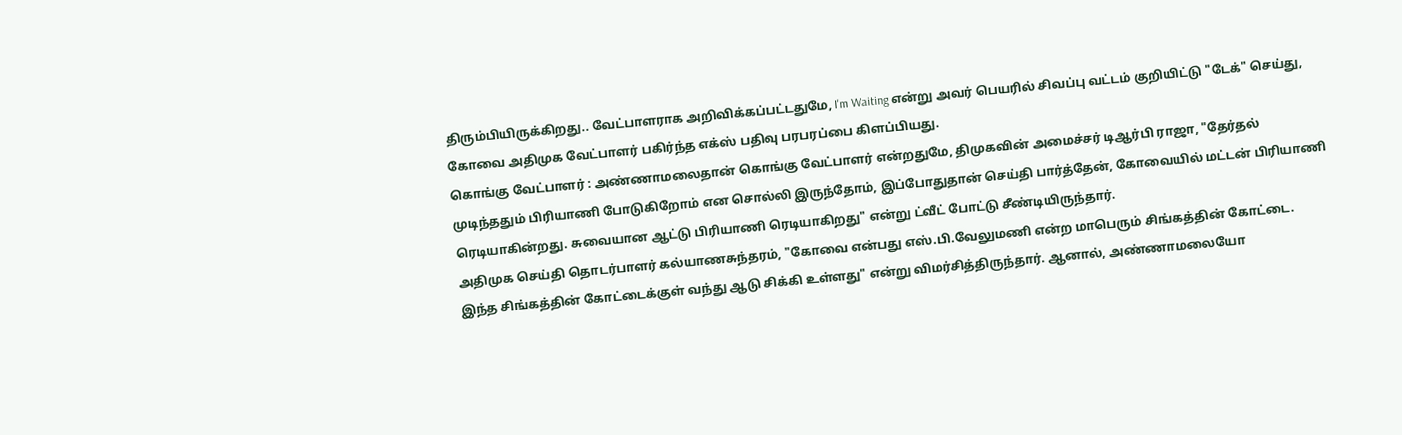திரும்பியிருக்கிறது.. வேட்பாளராக அறிவிக்கப்பட்டதுமே, I'm Waiting என்று அவர் பெயரில் சிவப்பு வட்டம் குறியிட்டு "டேக்" செய்து, கோவை அதிமுக வேட்பாளர் பகிர்ந்த எக்ஸ் பதிவு பரபரப்பை கிளப்பியது.
கொங்கு வேட்பாளர் : அண்ணாமலைதான் கொங்கு வேட்பாளர் என்றதுமே, திமுகவின் அமைச்சர் டிஆர்பி ராஜா, "தேர்தல் முடிந்ததும் பிரியாணி போடுகிறோம் என சொல்லி இருந்தோம், இப்போதுதான் செய்தி பார்த்தேன், கோவையில் மட்டன் பிரியாணி ரெடியாகின்றது. சுவையான ஆட்டு பிரியாணி ரெடியாகிறது" என்று ட்வீட் போட்டு சீண்டியிருந்தார்.
அதிமுக செய்தி தொடர்பாளர் கல்யாணசுந்தரம், "கோவை என்பது எஸ்.பி.வேலுமணி என்ற மாபெரும் சிங்கத்தின் கோட்டை. இந்த சிங்கத்தின் கோட்டைக்குள் வந்து ஆடு சிக்கி உள்ளது" என்று விமர்சித்திருந்தார். ஆனால், அண்ணாமலையோ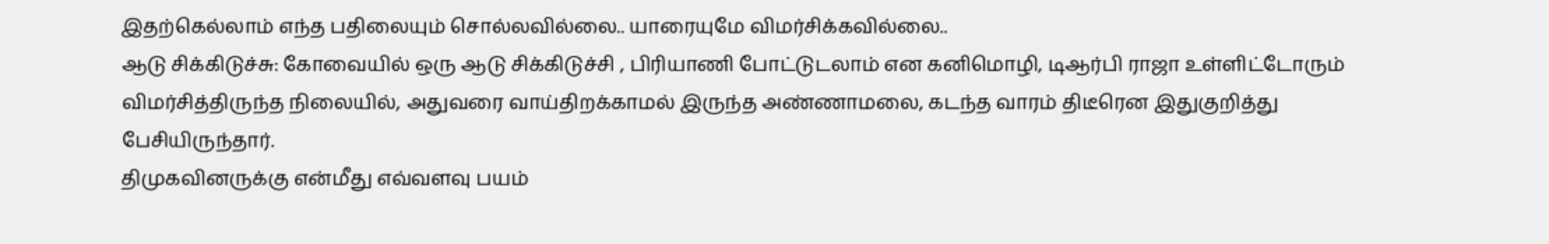இதற்கெல்லாம் எந்த பதிலையும் சொல்லவில்லை.. யாரையுமே விமர்சிக்கவில்லை..
ஆடு சிக்கிடுச்சு: கோவையில் ஒரு ஆடு சிக்கிடுச்சி , பிரியாணி போட்டுடலாம் என கனிமொழி, டிஆர்பி ராஜா உள்ளிட்டோரும் விமர்சித்திருந்த நிலையில், அதுவரை வாய்திறக்காமல் இருந்த அண்ணாமலை, கடந்த வாரம் திடீரென இதுகுறித்து பேசியிருந்தார்.
திமுகவினருக்கு என்மீது எவ்வளவு பயம்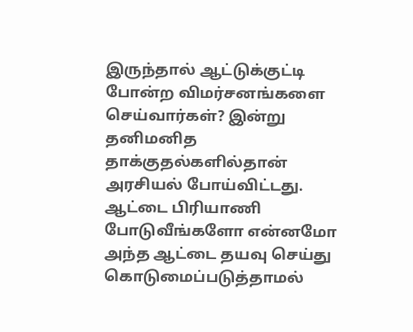இருந்தால் ஆட்டுக்குட்டி போன்ற விமர்சனங்களை செய்வார்கள்? இன்று தனிமனித தாக்குதல்களில்தான் அரசியல் போய்விட்டது. ஆட்டை பிரியாணி போடுவீங்களோ என்னமோ அந்த ஆட்டை தயவு செய்து கொடுமைப்படுத்தாமல்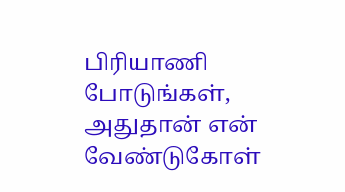பிரியாணி போடுங்கள், அதுதான் என் வேண்டுகோள்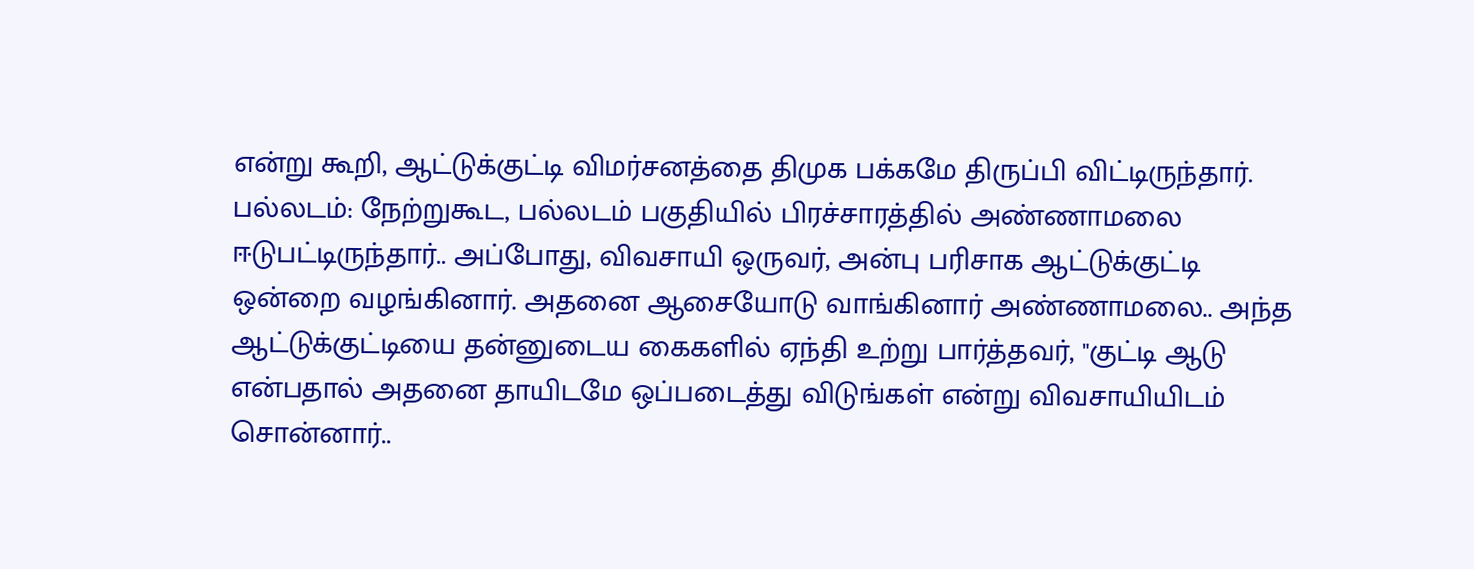என்று கூறி, ஆட்டுக்குட்டி விமர்சனத்தை திமுக பக்கமே திருப்பி விட்டிருந்தார்.
பல்லடம்: நேற்றுகூட, பல்லடம் பகுதியில் பிரச்சாரத்தில் அண்ணாமலை ஈடுபட்டிருந்தார்.. அப்போது, விவசாயி ஒருவர், அன்பு பரிசாக ஆட்டுக்குட்டி ஒன்றை வழங்கினார். அதனை ஆசையோடு வாங்கினார் அண்ணாமலை.. அந்த ஆட்டுக்குட்டியை தன்னுடைய கைகளில் ஏந்தி உற்று பார்த்தவர், "குட்டி ஆடு என்பதால் அதனை தாயிடமே ஒப்படைத்து விடுங்கள் என்று விவசாயியிடம் சொன்னார்..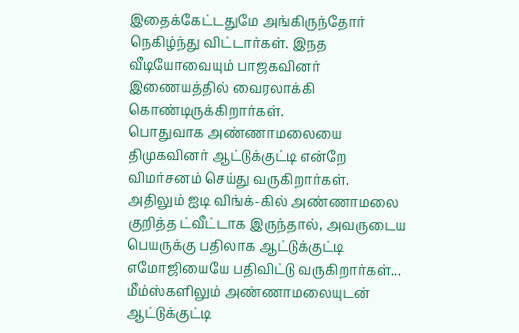இதைக்கேட்டதுமே அங்கிருந்தோர் நெகிழ்ந்து விட்டார்கள். இநத வீடியோவையும் பாஜகவினர் இணையத்தில் வைரலாக்கி கொண்டிருக்கிறார்கள்.
பொதுவாக அண்ணாமலையை திமுகவினர் ஆட்டுக்குட்டி என்றே விமர்சனம் செய்து வருகிறார்கள். அதிலும் ஐடி விங்க்-கில் அண்ணாமலை குறித்த ட்வீட்டாக இருந்தால், அவருடைய பெயருக்கு பதிலாக ஆட்டுக்குட்டி எமோஜியையே பதிவிட்டு வருகிறார்கள்... மீம்ஸ்களிலும் அண்ணாமலையுடன் ஆட்டுக்குட்டி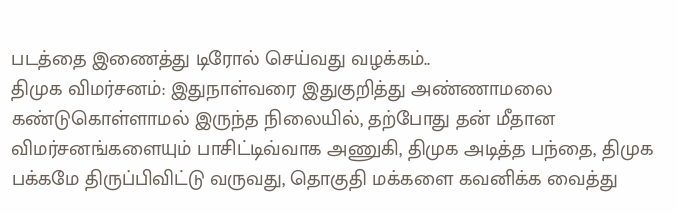படத்தை இணைத்து டிரோல் செய்வது வழக்கம்..
திமுக விமர்சனம்: இதுநாள்வரை இதுகுறித்து அண்ணாமலை கண்டுகொள்ளாமல் இருந்த நிலையில், தற்போது தன் மீதான விமர்சனங்களையும் பாசிட்டிவ்வாக அணுகி, திமுக அடித்த பந்தை, திமுக பக்கமே திருப்பிவிட்டு வருவது, தொகுதி மக்களை கவனிக்க வைத்து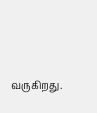வருகிறது.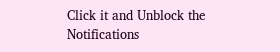Click it and Unblock the Notifications